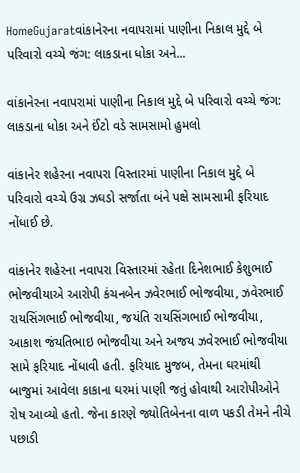HomeGujaratવાંકાનેરના નવાપરામાં પાણીના નિકાલ મુદ્દે બે પરિવારો વચ્ચે જંગ: લાકડાના ધોકા અને...

વાંકાનેરના નવાપરામાં પાણીના નિકાલ મુદ્દે બે પરિવારો વચ્ચે જંગ: લાકડાના ધોકા અને ઈંટો વડે સામસામો હુમલો

વાંકાનેર શહેરના નવાપરા વિસ્તારમાં પાણીના નિકાલ મુદ્દે બે પરિવારો વચ્ચે ઉગ્ર ઝઘડો સર્જાતા બંને પક્ષે સામસામી ફરિયાદ નોંધાઈ છે.

વાંકાનેર શહેરના નવાપરા વિસ્તારમાં રહેતા દિનેશભાઈ કેશુભાઈ ભોજવીયાએ આરોપી કંચનબેન ઝવેરભાઈ ભોજવીયા, ઝવેરભાઈ રાયસિંગભાઈ ભોજવીયા, જયંતિ રાયસિંગભાઈ ભોજવીયા, આકાશ જંયતિભાઇ ભોજવીયા અને અજય ઝવેરભાઈ ભોજવીયા સામે ફરિયાદ નોંધાવી હતી. ફરિયાદ મુજબ, તેમના ઘરમાંથી બાજુમાં આવેલા કાકાના ઘરમાં પાણી જતું હોવાથી આરોપીઓને રોષ આવ્યો હતો. જેના કારણે જ્યોતિબેનના વાળ પકડી તેમને નીચે પછાડી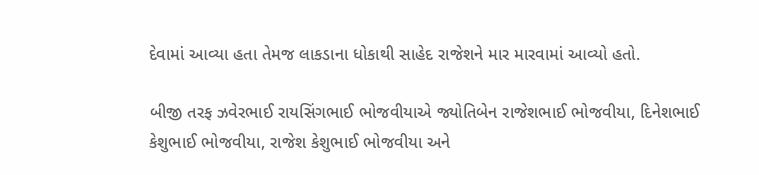દેવામાં આવ્યા હતા તેમજ લાકડાના ધોકાથી સાહેદ રાજેશને માર મારવામાં આવ્યો હતો.

બીજી તરફ ઝવેરભાઈ રાયસિંગભાઈ ભોજવીયાએ જ્યોતિબેન રાજેશભાઈ ભોજવીયા, દિનેશભાઈ કેશુભાઈ ભોજવીયા, રાજેશ કેશુભાઈ ભોજવીયા અને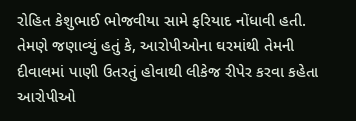રોહિત કેશુભાઈ ભોજવીયા સામે ફરિયાદ નોંધાવી હતી. તેમણે જણાવ્યું હતું કે, આરોપીઓના ઘરમાંથી તેમની દીવાલમાં પાણી ઉતરતું હોવાથી લીકેજ રીપેર કરવા કહેતા આરોપીઓ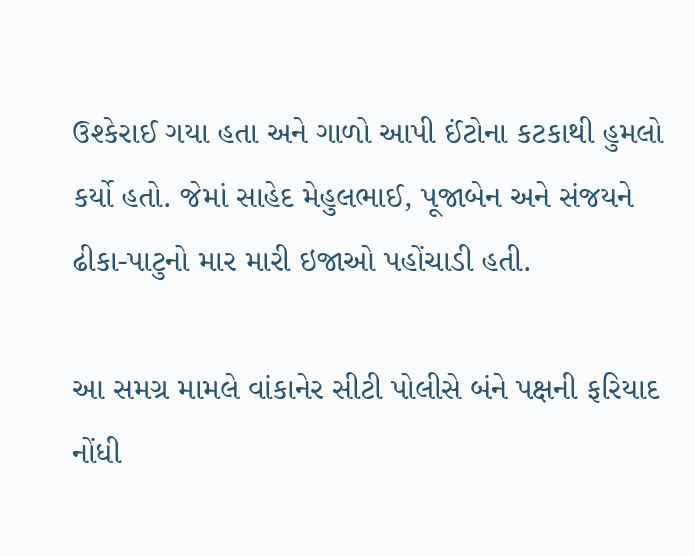ઉશ્કેરાઈ ગયા હતા અને ગાળો આપી ઈંટોના કટકાથી હુમલો કર્યો હતો. જેમાં સાહેદ મેહુલભાઈ, પૂજાબેન અને સંજયને ઢીકા-પાટુનો માર મારી ઇજાઓ પહોંચાડી હતી.

આ સમગ્ર મામલે વાંકાનેર સીટી પોલીસે બંને પક્ષની ફરિયાદ નોંધી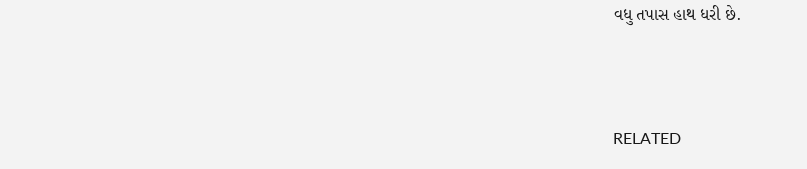વધુ તપાસ હાથ ધરી છે.



RELATED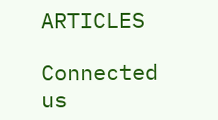ARTICLES

Connected us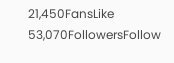21,450FansLike
53,070FollowersFollow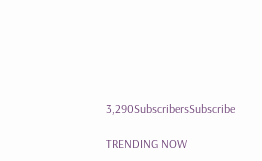3,290SubscribersSubscribe

TRENDING NOW